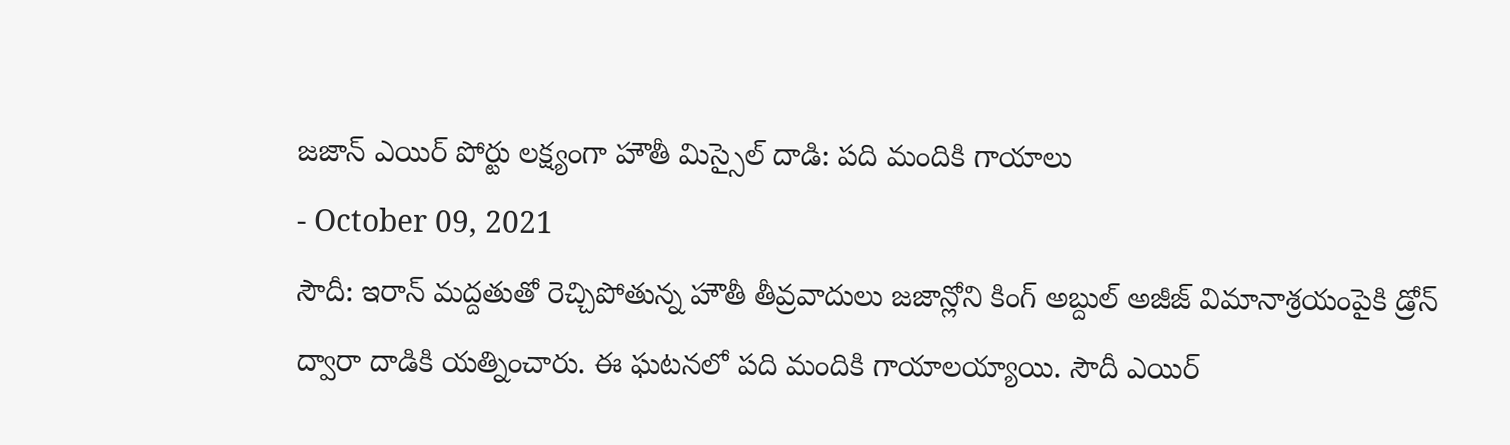జజాన్ ఎయిర్ పోర్టు లక్ష్యంగా హౌతీ మిస్సైల్ దాడి: పది మందికి గాయాలు
- October 09, 2021
సౌదీ: ఇరాన్ మద్దతుతో రెచ్చిపోతున్న హౌతీ తీవ్రవాదులు జజాన్లోని కింగ్ అబ్దుల్ అజీజ్ విమానాశ్రయంపైకి డ్రోన్ ద్వారా దాడికి యత్నించారు. ఈ ఘటనలో పది మందికి గాయాలయ్యాయి. సౌదీ ఎయిర్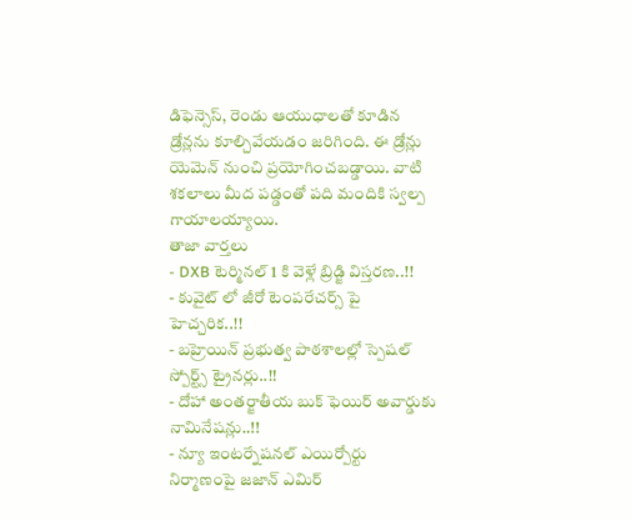డిఫెన్సెస్, రెండు ఆయుధాలతో కూడిన డ్రోన్లను కూల్చివేయడం జరిగింది. ఈ డ్రోన్లు యెమెన్ నుంచి ప్రయోగించబడ్డాయి. వాటి శకలాలు మీద పడ్డంతో పది మందికి స్వల్ప గాయాలయ్యాయి.
తాజా వార్తలు
- DXB టెర్మినల్ 1 కి వెళ్లే బ్రిడ్జి విస్తరణ..!!
- కువైట్ లో జీరో టెంపరేచర్స్ పై హెచ్చరిక..!!
- బహ్రెయిన్ ప్రభుత్వ పాఠశాలల్లో స్పెషల్ స్పోర్ట్స్ ట్రైనర్లు..!!
- దోహా అంతర్జాతీయ బుక్ ఫెయిర్ అవార్డుకు నామినేషన్లు..!!
- న్యూ ఇంటర్నేషనల్ ఎయిర్పోర్టు నిర్మాణంపై జజాన్ ఎమిర్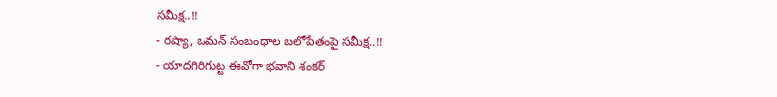సమీక్ష..!!
- రష్యా, ఒమన్ సంబంధాల బలోపేతంపై సమీక్ష..!!
- యాదగిరిగుట్ట ఈవోగా భవాని శంకర్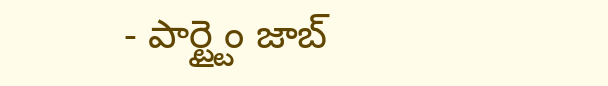- పార్ట్టైం జాబ్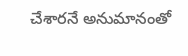చేశారనే అనుమానంతో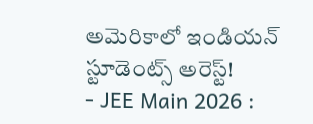అమెరికాలో ఇండియన్ స్టూడెంట్స్ అరెస్ట్!
- JEE Main 2026 :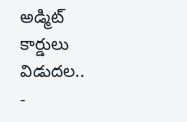అడ్మిట్ కార్డులు విడుదల..
-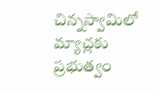చిన్నస్వామిలో మ్యాచ్లకు ప్రభుత్వం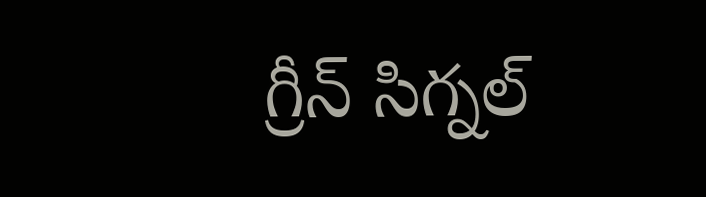గ్రీన్ సిగ్నల్